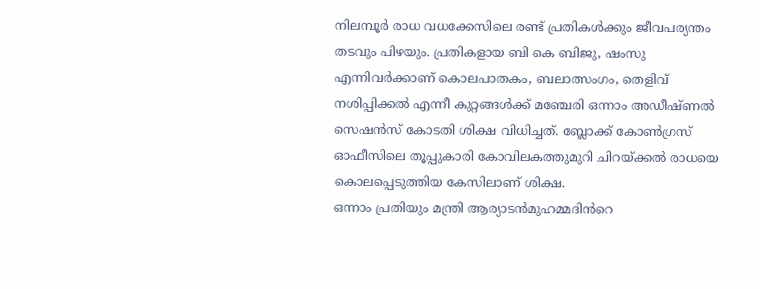നിലമ്പൂർ രാധ വധക്കേസിലെ രണ്ട് പ്രതികൾക്കും ജീവപര്യന്തം തടവും പിഴയും. പ്രതികളായ ബി കെ ബിജു, ഷംസു എന്നിവർക്കാണ് കൊലപാതകം, ബലാത്സംഗം, തെളിവ് നശിപ്പിക്കൽ എന്നീ കുറ്റങ്ങൾക്ക് മഞ്ചേരി ഒന്നാം അഡീഷ്ണൽ സെഷൻസ് കോടതി ശിക്ഷ വിധിച്ചത്. ബ്ലോക്ക് കോൺഗ്രസ് ഓഫീസിലെ തൂപ്പുകാരി കോവിലകത്തുമുറി ചിറയ്ക്കൽ രാധയെ കൊലപ്പെടുത്തിയ കേസിലാണ് ശിക്ഷ.
ഒന്നാം പ്രതിയും മന്ത്രി ആര്യാടൻമുഹമ്മദിൻറെ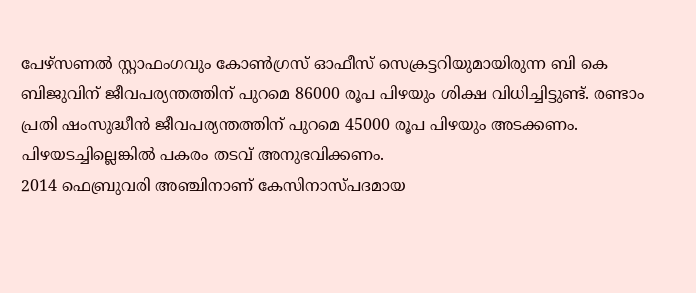പേഴ്സണൽ സ്റ്റാഫംഗവും കോൺഗ്രസ് ഓഫീസ് സെക്രട്ടറിയുമായിരുന്ന ബി കെ ബിജുവിന് ജീവപര്യന്തത്തിന് പുറമെ 86000 രൂപ പിഴയും ശിക്ഷ വിധിച്ചിട്ടുണ്ട്. രണ്ടാം പ്രതി ഷംസുദ്ധീൻ ജീവപര്യന്തത്തിന് പുറമെ 45000 രൂപ പിഴയും അടക്കണം. പിഴയടച്ചില്ലെങ്കിൽ പകരം തടവ് അനുഭവിക്കണം.
2014 ഫെബ്രുവരി അഞ്ചിനാണ് കേസിനാസ്പദമായ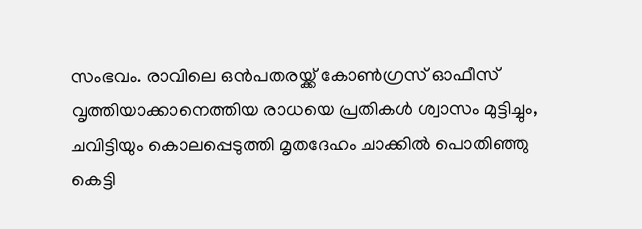സംഭവം. രാവിലെ ഒൻപതരയ്ക്ക് കോൺഗ്രസ് ഓഫീസ് വൃത്തിയാക്കാനെത്തിയ രാധയെ പ്രതികൾ ശ്വാസം മുട്ടിച്ചും, ചവിട്ടിയും കൊലപ്പെടുത്തി മൃതദേഹം ചാക്കിൽ പൊതിഞ്ഞു കെട്ടി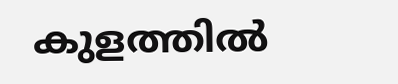കുളത്തിൽ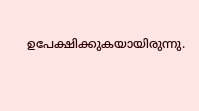ഉപേക്ഷിക്കുകയായിരുന്നു.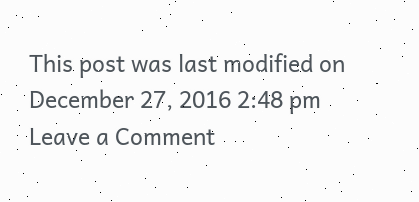This post was last modified on December 27, 2016 2:48 pm
Leave a Comment